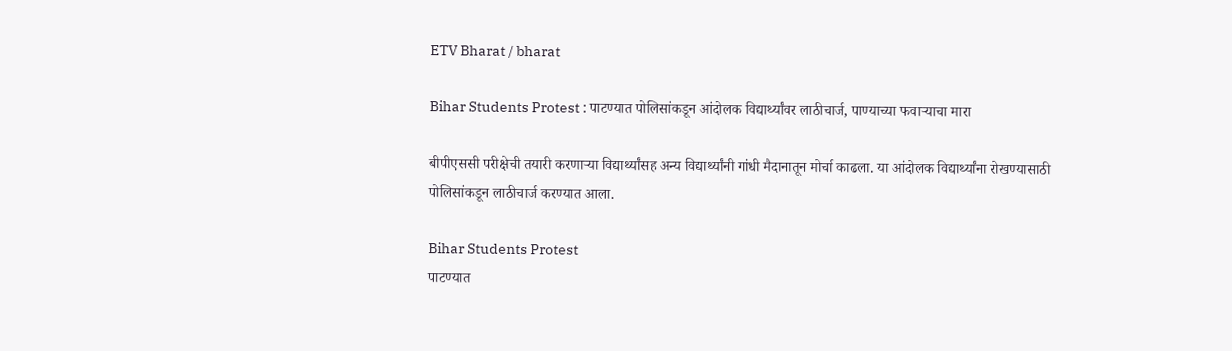ETV Bharat / bharat

Bihar Students Protest : पाटण्यात पोलिसांकडून आंदोलक विद्यार्थ्यांवर लाठीचार्ज, पाण्याच्या फवाऱ्याचा मारा

बीपीएससी परीक्षेची तयारी करणाऱ्या विद्यार्थ्यांसह अन्य विद्यार्थ्यांनी गांधी मैदानातून मोर्चा काढला. या आंदोलक विद्यार्थ्यांना रोखण्यासाठी पोलिसांकडून लाठीचार्ज करण्यात आला.

Bihar Students Protest
पाटण्यात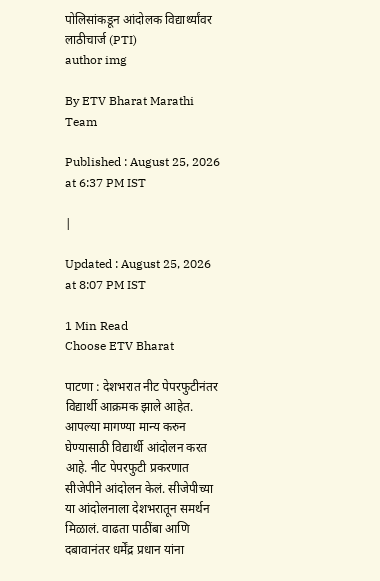पोलिसांकडून आंदोलक विद्यार्थ्यांवर लाठीचार्ज (PTI)
author img

By ETV Bharat Marathi Team

Published : August 25, 2026 at 6:37 PM IST

|

Updated : August 25, 2026 at 8:07 PM IST

1 Min Read
Choose ETV Bharat

पाटणा : देशभरात नीट पेपरफुटीनंतर विद्यार्थी आक्रमक झाले आहेत. आपल्या मागण्या मान्य करुन घेण्यासाठी विद्यार्थी आंदोलन करत आहे. नीट पेपरफुटी प्रकरणात सीजेपीने आंदोलन केलं. सीजेपीच्या या आंदोलनाला देशभरातून समर्थन मिळालं. वाढता पाठींबा आणि दबावानंतर धर्मेंद्र प्रधान यांना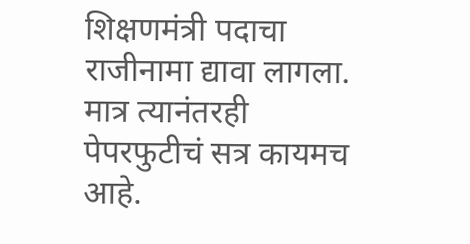शिक्षणमंत्री पदाचा राजीनामा द्यावा लागला. मात्र त्यानंतरही पेपरफुटीचं सत्र कायमच आहे.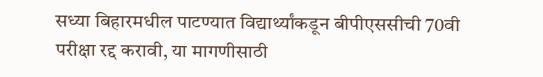सध्या बिहारमधील पाटण्यात विद्यार्थ्यांकडून बीपीएससीची 70वी परीक्षा रद्द करावी, या मागणीसाठी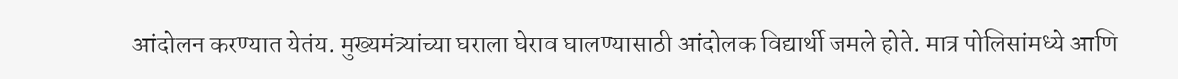आंदोलन करण्यात येतंय. मुख्यमंत्र्यांच्या घराला घेराव घालण्यासाठी आंदोलक विद्यार्थी जमले होते. मात्र पोलिसांमध्ये आणि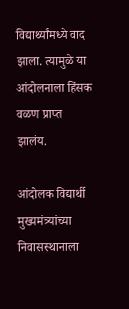विद्यार्थ्यांमध्ये वाद झाला. त्यामुळे या आंदोलनाला हिंसक वळण प्राप्त झालंय.

आंदोलक विद्यार्थी मुख्यमंत्र्यांच्या निवासस्थानाला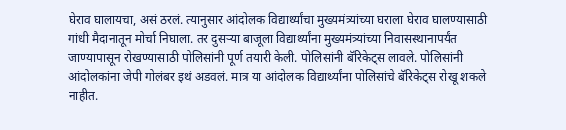घेराव घालायचा, असं ठरलं. त्यानुसार आंदोलक विद्यार्थ्यांचा मुख्यमंत्र्यांच्या घराला घेराव घालण्यासाठी गांधी मैदानातून मोर्चा निघाला. तर दुसऱ्या बाजूला विद्यार्थ्यांना मुख्यमंत्र्यांच्या निवासस्थानापर्यंत जाण्यापासून रोखण्यासाठी पोलिसांनी पूर्ण तयारी केली. पोलिसांनी बॅरिकेट्स लावले. पोलिसांनी आंदोलकांना जेपी गोलंबर इथं अडवलं. मात्र या आंदोलक विद्यार्थ्यांना पोलिसांचे बॅरिकेट्स रोखू शकले नाहीत.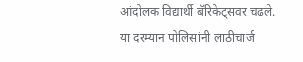आंदोलक विद्यार्थी बॅरिकेट्सवर चढले. या दरम्यान पोलिसांनी लाठीचार्ज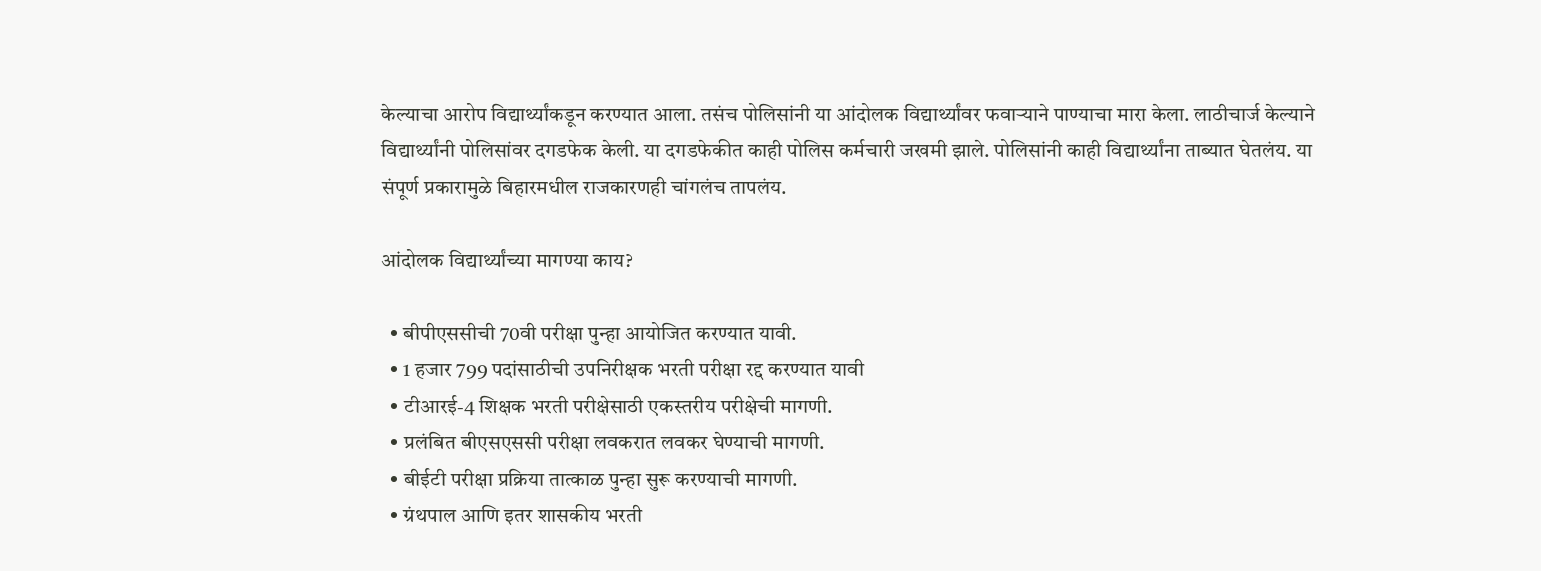केल्याचा आरोप विद्यार्थ्यांकडून करण्यात आला. तसंच पोलिसांनी या आंदोलक विद्यार्थ्यांवर फवाऱ्याने पाण्याचा मारा केला. लाठीचार्ज केल्याने विद्यार्थ्यांनी पोलिसांवर दगडफेक केली. या दगडफेकीत काही पोलिस कर्मचारी जखमी झाले. पोलिसांनी काही विद्यार्थ्यांना ताब्यात घेतलंय. या संपूर्ण प्रकारामुळे बिहारमधील राजकारणही चांगलंच तापलंय.

आंदोलक विद्यार्थ्यांच्या मागण्या काय?

  • बीपीएससीची 70वी परीक्षा पुन्हा आयोजित करण्यात यावी.
  • 1 हजार 799 पदांसाठीची उपनिरीक्षक भरती परीक्षा रद्द करण्यात यावी
  • टीआरई-4 शिक्षक भरती परीक्षेसाठी एकस्तरीय परीक्षेची मागणी.
  • प्रलंबित बीएसएससी परीक्षा लवकरात लवकर घेण्याची मागणी.
  • बीईटी परीक्षा प्रक्रिया तात्काळ पुन्हा सुरू करण्याची मागणी.
  • ग्रंथपाल आणि इतर शासकीय भरती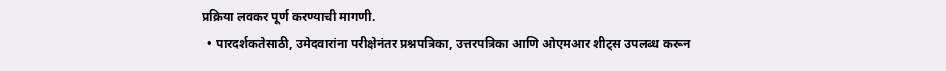प्रक्रिया लवकर पूर्ण करण्याची मागणी.
  • पारदर्शकतेसाठी, उमेदवारांना परीक्षेनंतर प्रश्नपत्रिका, उत्तरपत्रिका आणि ओएमआर शीट्स उपलब्ध करून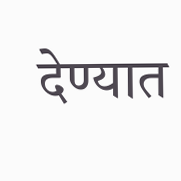देण्यात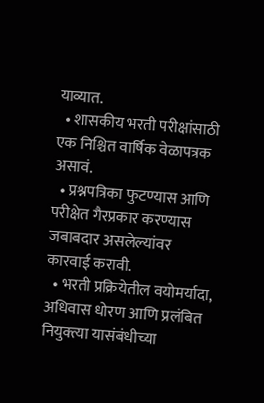याव्यात.
  • शासकीय भरती परीक्षांसाठी एक निश्चित वार्षिक वेळापत्रक असावं.
  • प्रश्नपत्रिका फुटण्यास आणि परीक्षेत गैरप्रकार करण्यास जबाबदार असलेल्यांवर कारवाई करावी.
  • भरती प्रक्रियेतील वयोमर्यादा, अधिवास धोरण आणि प्रलंबित नियुक्त्या यासंबंधीच्या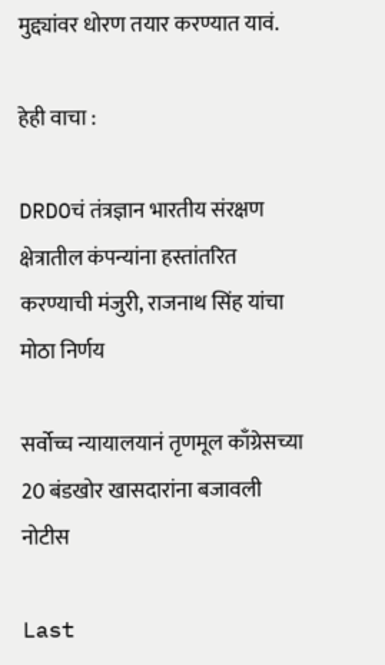मुद्द्यांवर धोरण तयार करण्यात यावं.

हेही वाचा :

DRDOचं तंत्रज्ञान भारतीय संरक्षण क्षेत्रातील कंपन्यांना हस्तांतरित करण्याची मंजुरी, राजनाथ सिंह यांचा मोठा निर्णय

सर्वोच्च न्यायालयानं तृणमूल काँग्रेसच्या 20 बंडखोर खासदारांना बजावली नोटीस

Last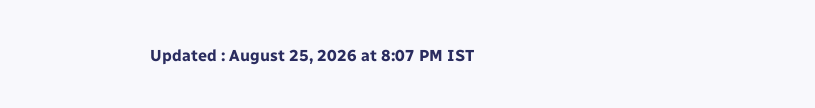Updated : August 25, 2026 at 8:07 PM IST